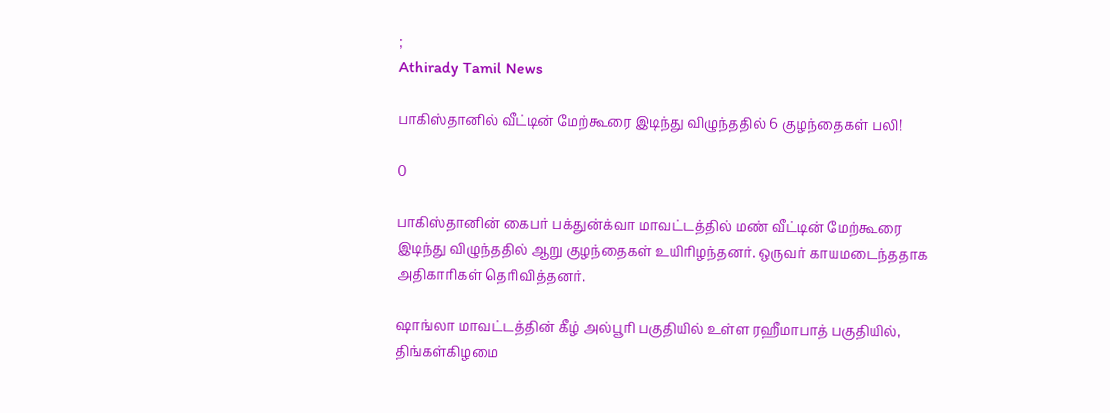;
Athirady Tamil News

பாகிஸ்தானில் வீட்டின் மேற்கூரை இடிந்து விழுந்ததில் 6 குழந்தைகள் பலி!

0

பாகிஸ்தானின் கைபர் பக்துன்க்வா மாவட்டத்தில் மண் வீட்டின் மேற்கூரை இடிந்து விழுந்ததில் ஆறு குழந்தைகள் உயிரிழந்தனர். ஒருவர் காயமடைந்ததாக அதிகாரிகள் தெரிவித்தனர்.

ஷாங்லா மாவட்டத்தின் கீழ் அல்பூரி பகுதியில் உள்ள ரஹீமாபாத் பகுதியில், திங்கள்கிழமை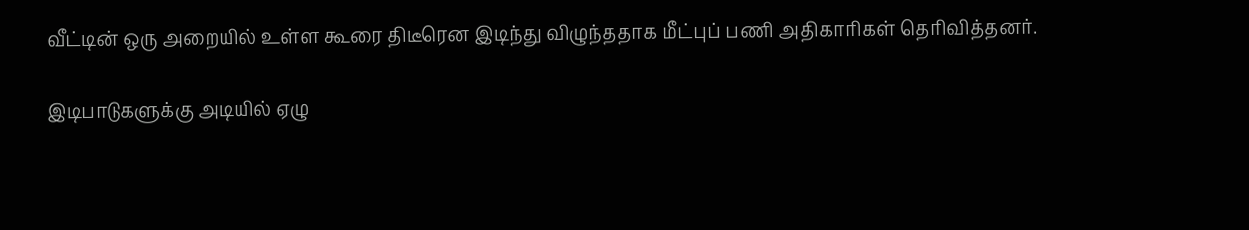வீட்டின் ஒரு அறையில் உள்ள கூரை திடீரென இடிந்து விழுந்ததாக மீட்புப் பணி அதிகாரிகள் தெரிவித்தனர்.

இடிபாடுகளுக்கு அடியில் ஏழு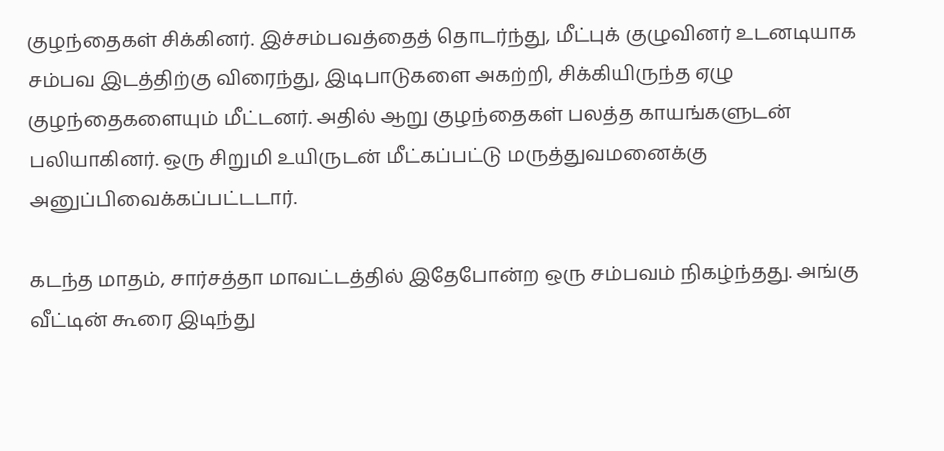குழந்தைகள் சிக்கினர். இச்சம்பவத்தைத் தொடர்ந்து, மீட்புக் குழுவினர் உடனடியாக சம்பவ இடத்திற்கு விரைந்து, இடிபாடுகளை அகற்றி, சிக்கியிருந்த ஏழு குழந்தைகளையும் மீட்டனர். அதில் ஆறு குழந்தைகள் பலத்த காயங்களுடன் பலியாகினர். ஒரு சிறுமி உயிருடன் மீட்கப்பட்டு மருத்துவமனைக்கு அனுப்பிவைக்கப்பட்டடார்.

கடந்த மாதம், சார்சத்தா மாவட்டத்தில் இதேபோன்ற ஒரு சம்பவம் நிகழ்ந்தது. அங்கு வீட்டின் கூரை இடிந்து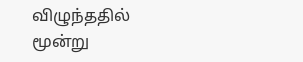விழுந்ததில் மூன்று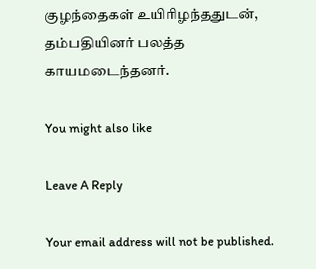குழந்தைகள் உயிரிழந்ததுடன், தம்பதியினர் பலத்த காயமடைந்தனர்.

You might also like

Leave A Reply

Your email address will not be published.